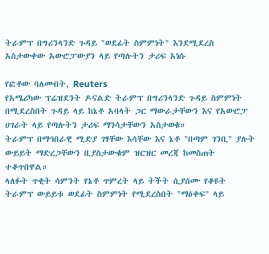ትራምፕ በግሪንላንድ ጉዳይ "ወደፊት ስምምነት" እንደሚደረስ አስታውቀው አውሮፓውያን ላይ የጣሉትን ታሪፍ አነሱ

የፎቶው ባለመብት, Reuters
የአሜሪካው ፕሬዝደንት ዶናልድ ትራምፕ በግሪንላንድ ጉዳይ ስምምነት በሚደረስበት ጉዳይ ላይ ከኔቶ አባላት ጋር ማውራታቸውን እና የአውሮፓ ሀገራት ላይ የጣሉትን ታሪፍ ማንሳታቸውን አስታወቁ።
ትራምፕ በማኅበራዊ ሚድያ ገፃቸው እሳቸው እና ኔቶ "በጣም ገንቢ" ያሉት ውይይት ማድረጋቸውን ቢያስታውቁም ዝርዝር መረጃ ከመስጠት ተቆጥበዋል።
ላለፉት ጥቂት ሳምንት የኔቶ ጥምረት ላይ ትችት ሲያሰሙ የቆዩት ትራምፕ ውይይቱ ወደፊት ስምምነት የሚደረስበት "ማዕቀፍ" ላይ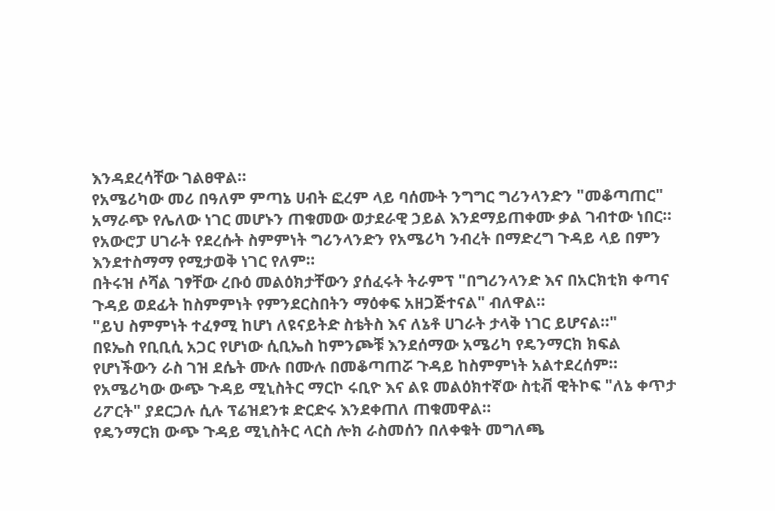እንዳደረሳቸው ገልፀዋል።
የአሜሪካው መሪ በዓለም ምጣኔ ሀብት ፎረም ላይ ባሰሙት ንግግር ግሪንላንድን "መቆጣጠር" አማራጭ የሌለው ነገር መሆኑን ጠቁመው ወታደራዊ ኃይል እንደማይጠቀሙ ቃል ገብተው ነበር።
የአውሮፓ ሀገራት የደረሱት ስምምነት ግሪንላንድን የአሜሪካ ንብረት በማድረግ ጉዳይ ላይ በምን እንደተስማማ የሚታወቅ ነገር የለም።
በትሩዝ ሶሻል ገፃቸው ረቡዕ መልዕክታቸውን ያሰፈሩት ትራምፕ "በግሪንላንድ እና በአርክቲክ ቀጣና ጉዳይ ወደፊት ከስምምነት የምንደርስበትን ማዕቀፍ አዘጋጅተናል" ብለዋል።
"ይህ ስምምነት ተፈፃሚ ከሆነ ለዩናይትድ ስቴትስ እና ለኔቶ ሀገራት ታላቅ ነገር ይሆናል።"
በዩኤስ የቢቢሲ አጋር የሆነው ሲቢኤስ ከምንጮቹ እንደሰማው አሜሪካ የዴንማርክ ክፍል የሆነችውን ራስ ገዝ ደሴት ሙሉ በሙሉ በመቆጣጠሯ ጉዳይ ከስምምነት አልተደረሰም።
የአሜሪካው ውጭ ጉዳይ ሚኒስትር ማርኮ ሩቢዮ እና ልዩ መልዕክተኛው ስቲቭ ዊትኮፍ "ለኔ ቀጥታ ሪፖርት" ያደርጋሉ ሲሉ ፕሬዝደንቱ ድርድሩ እንደቀጠለ ጠቁመዋል።
የዴንማርክ ውጭ ጉዳይ ሚኒስትር ላርስ ሎክ ራስመሰን በለቀቁት መግለጫ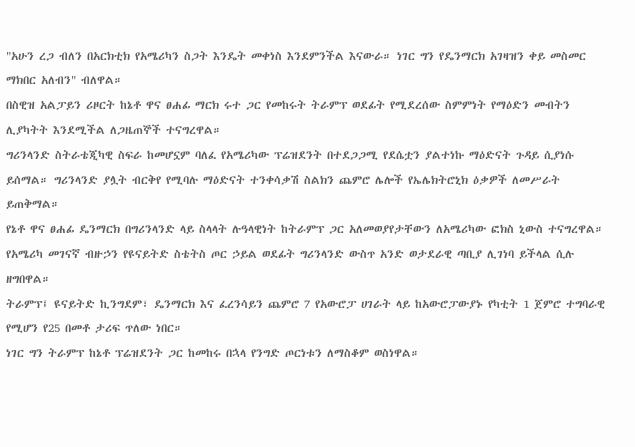"አሁን ረጋ ብለን በአርክቲክ የአሜሪካን ስጋት እንዴት መቀነስ እንደምንችል እናውራ። ነገር ግን የዴንማርክ አገዛዝን ቀይ መስመር ማክበር አለብን" ብለዋል።
በስዊዝ አልፓይን ሪዞርት ከኔቶ ዋና ፀሐፊ ማርክ ሩተ ጋር የመከሩት ትራምፕ ወደፊት የሚደረሰው ስምምነት የማዕድን መብትን ሊያካትት እንደሚችል ለጋዜጠኞች ተናግረዋል።
ግሪንላንድ ስትራቴጂካዊ ስፍራ ከመሆኗም ባለፈ የአሜሪካው ፕሬዝደንት በተደጋጋሚ የደሴቷን ያልተነኩ ማዕድናት ጉዳይ ሲያነሱ ይሰማል። ግሪንላንድ ያሏት ብርቅየ የሚባሉ ማዕድናት ተንቀሳቃሽ ስልክን ጨምሮ ሌሎች የኤሌክትሮኒክ ዕቃዎች ለመሥራት ይጠቅማል።
የኔቶ ዋና ፀሐፊ ዴንማርክ በግሪንላንድ ላይ ስላላት ሉዓላዊነት ከትራምፕ ጋር አለመወያየታቸውን ለአሜሪካው ፎክስ ኒውስ ተናግረዋል።
የአሜሪካ መገናኛ ብዙኃን የዩናይትድ ስቴትስ ጦር ኃይል ወደፊት ግሪንላንድ ውስጥ አንድ ወታደራዊ ጣቢያ ሊገነባ ይችላል ሲሉ ዘግበዋል።
ትራምፕ፤ ዩናይትድ ኪንግደም፣ ዴንማርክ እና ፈረንሳይን ጨምሮ 7 የአውሮፓ ሀገራት ላይ ከአውሮፓውያኑ የካቲት 1 ጀምሮ ተግባራዊ የሚሆን የ25 በመቶ ታሪፍ ጥለው ነበር።
ነገር ግን ትራምፕ ከኔቶ ፕሬዝደንት ጋር ከመከሩ በኋላ የንግድ ጦርነቱን ለማስቆም ወስነዋል።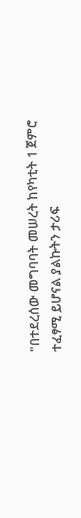"በተደረሰው መግባባት መሠረት ከየካቲት 1 ጀምሮ ተፈፃሚ ይሆናል ያልኩትን ታሪፍ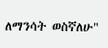ለማንሳት ወስኛለሁ"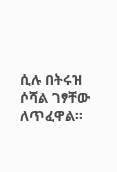ሲሉ በትሩዝ ሶሻል ገፃቸው ለጥፈዋል።